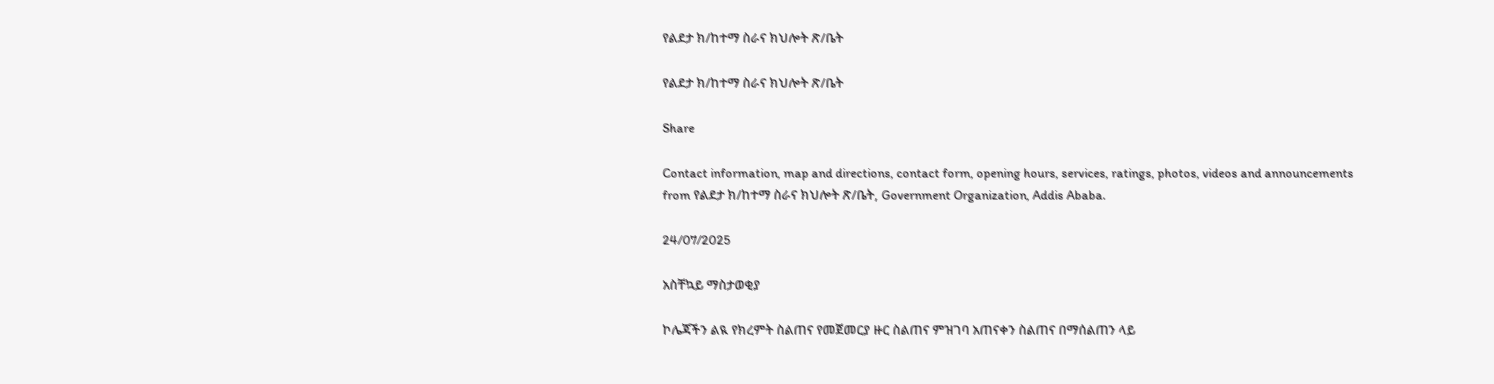የልደታ ክ/ከተማ ስራና ክህሎት ጽ/ቤት

የልደታ ክ/ከተማ ስራና ክህሎት ጽ/ቤት

Share

Contact information, map and directions, contact form, opening hours, services, ratings, photos, videos and announcements from የልደታ ክ/ከተማ ስራና ክህሎት ጽ/ቤት, Government Organization, Addis Ababa.

24/07/2025

አስቸኳይ ማስታወቂያ

ኮሌጃችን ልዪ የክረምት ስልጠና የመጀመርያ ዙር ስልጠና ምዝገባ አጠናቀን ስልጠና በማሰልጠን ላይ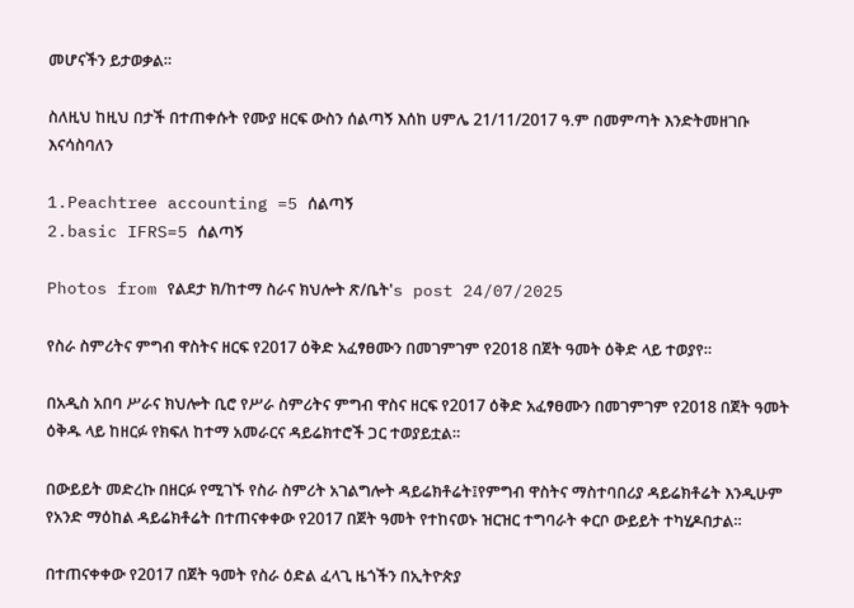መሆናችን ይታወቃል።

ስለዚህ ከዚህ በታች በተጠቀሱት የሙያ ዘርፍ ውስን ሰልጣኝ እሰከ ሀምሌ 21/11/2017 ዓ.ም በመምጣት እንድትመዘገቡ እናሳስባለን

1.Peachtree accounting =5 ሰልጣኝ
2.basic IFRS=5 ሰልጣኝ

Photos from የልደታ ክ/ከተማ ስራና ክህሎት ጽ/ቤት's post 24/07/2025

የስራ ስምሪትና ምግብ ዋስትና ዘርፍ የ2017 ዕቅድ አፈፃፀሙን በመገምገም የ2018 በጀት ዓመት ዕቅድ ላይ ተወያየ።

በአዲስ አበባ ሥራና ክህሎት ቢሮ የሥራ ስምሪትና ምግብ ዋስና ዘርፍ የ2017 ዕቅድ አፈፃፀሙን በመገምገም የ2018 በጀት ዓመት ዕቅዱ ላይ ከዘርፉ የክፍለ ከተማ አመራርና ዳይሬክተሮች ጋር ተወያይቷል።

በውይይት መድረኩ በዘርፉ የሚገኙ የስራ ስምሪት አገልግሎት ዳይሬክቶሬት፤የምግብ ዋስትና ማስተባበሪያ ዳይሬክቶሬት እንዲሁም የአንድ ማዕከል ዳይሬክቶሬት በተጠናቀቀው የ2017 በጀት ዓመት የተከናወኑ ዝርዝር ተግባራት ቀርቦ ውይይት ተካሂዶበታል።

በተጠናቀቀው የ2017 በጀት ዓመት የስራ ዕድል ፈላጊ ዜጎችን በኢትዮጵያ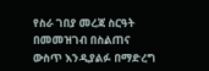የስራ ገበያ መረጃ ስርዓት በመመዝገብ በስልጠና ውስጥ እንዲያልፉ በማድረግ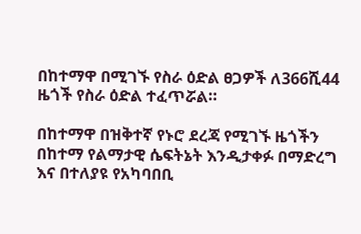በከተማዋ በሚገኙ የስራ ዕድል ፀጋዎች ለ366ሺ44 ዜጎች የስራ ዕድል ተፈጥሯል።

በከተማዋ በዝቅተኛ የኑሮ ደረጃ የሚገኙ ዜጎችን በከተማ የልማታዊ ሴፍትኔት እንዲታቀፉ በማድረግ እና በተለያዩ የአካባበቢ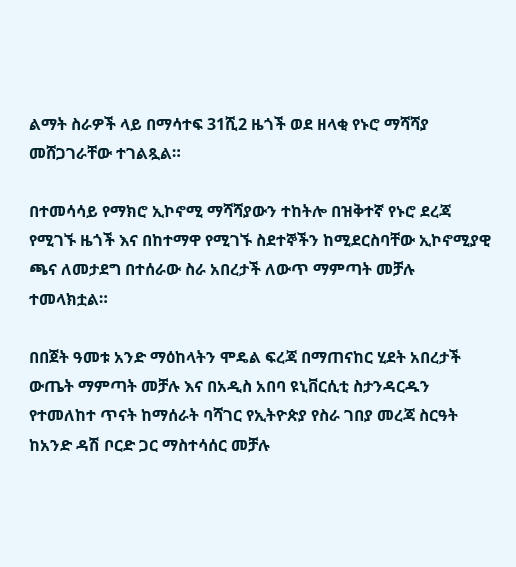ልማት ስራዎች ላይ በማሳተፍ 31ሺ2 ዜጎች ወደ ዘላቂ የኑሮ ማሻሻያ መሸጋገራቸው ተገልጿል።

በተመሳሳይ የማክሮ ኢኮኖሚ ማሻሻያውን ተከትሎ በዝቅተኛ የኑሮ ደረጃ የሚገኙ ዜጎች እና በከተማዋ የሚገኙ ስደተኞችን ከሚደርስባቸው ኢኮኖሚያዊ ጫና ለመታደግ በተሰራው ስራ አበረታች ለውጥ ማምጣት መቻሉ ተመላክቷል።

በበጀት ዓመቱ አንድ ማዕከላትን ሞዴል ፍረጃ በማጠናከር ሂደት አበረታች ውጤት ማምጣት መቻሉ እና በአዲስ አበባ ዩኒቨርሲቲ ስታንዳርዱን የተመለከተ ጥናት ከማሰራት ባሻገር የኢትዮጵያ የስራ ገበያ መረጃ ስርዓት ከአንድ ዳሽ ቦርድ ጋር ማስተሳሰር መቻሉ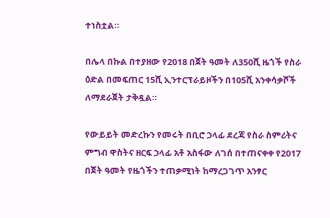ተነስቷል።

በሌላ በኩል በተያዘው የ2018 በጀት ዓመት ለ350ሺ ዜጎች የስራ ዕድል በመፍጠር 15ሺ ኢንተርፕራይዞችን በ105ሺ አንቀሳቃሾች ለማደራጀት ታቅዷል።

የውይይት መድረኩን የመሩት በቢሮ ኃላፊ ደረጃ የስራ ስምሪትና ምግብ ዋስትና ዘርፍ ኃላፊ አቶ አስፋው ለገሰ በተጠናቀቀ የ2017 በጀት ዓመት የዜጎችን ተጠቃሚነት ከማረጋገጥ አንፃር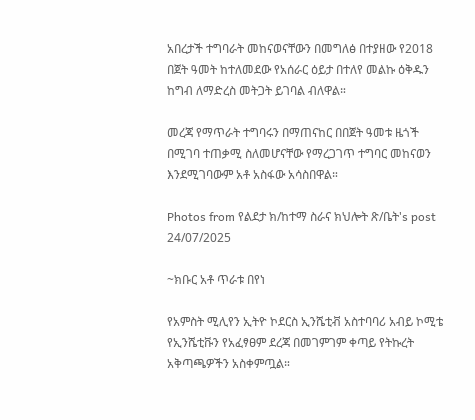አበረታች ተግባራት መከናወናቸውን በመግለፅ በተያዘው የ2018 በጀት ዓመት ከተለመደው የአሰራር ዕይታ በተለየ መልኩ ዕቅዱን ከግብ ለማድረስ መትጋት ይገባል ብለዋል።

መረጃ የማጥራት ተግባሩን በማጠናከር በበጀት ዓመቱ ዜጎች በሚገባ ተጠቃሚ ስለመሆናቸው የማረጋገጥ ተግባር መከናወን እንደሚገባውም አቶ አስፋው አሳስበዋል።

Photos from የልደታ ክ/ከተማ ስራና ክህሎት ጽ/ቤት's post 24/07/2025

~ክቡር አቶ ጥራቱ በየነ

የአምስት ሚሊየን ኢትዮ ኮደርስ ኢንሼቲቭ አስተባባሪ አብይ ኮሚቴ የኢንሼቲቩን የአፈፃፀም ደረጃ በመገምገም ቀጣይ የትኩረት አቅጣጫዎችን አስቀምጧል።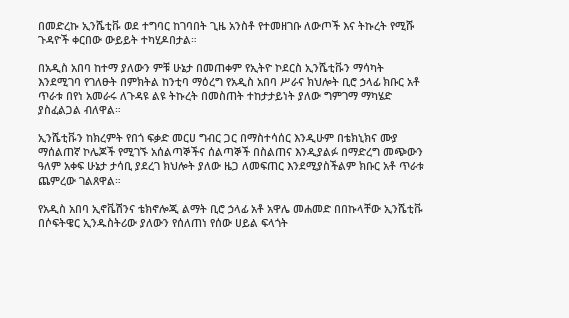በመድረኩ ኢንሼቲቩ ወደ ተግባር ከገባበት ጊዜ አንስቶ የተመዘገቡ ለውጦች እና ትኩረት የሚሹ ጉዳዮች ቀርበው ውይይት ተካሂዶበታል።

በአዲስ አበባ ከተማ ያለውን ምቹ ሁኔታ በመጠቀም የኢትዮ ኮደርስ ኢንሼቲቩን ማሳካት እንደሚገባ የገለፁት በምክትል ከንቲባ ማዕረግ የአዲስ አበባ ሥራና ክህሎት ቢሮ ኃላፊ ክቡር አቶ ጥራቱ በየነ አመራሩ ለጉዳዩ ልዩ ትኩረት በመስጠት ተከታታይነት ያለው ግምገማ ማካሄድ ያስፈልጋል ብለዋል።

ኢንሼቲቩን ከክረምት የበጎ ፍቃድ መርሀ ግብር ጋር በማስተሳሰር እንዲሁም በቴክኒክና ሙያ ማሰልጠኛ ኮሌጆች የሚገኙ አሰልጣኞችና ሰልጣኞች በስልጠና እንዲያልፉ በማድረግ መጭውን ዓለም አቀፍ ሁኔታ ታሳቢ ያደረገ ክህሎት ያለው ዜጋ ለመፍጠር እንደሚያስችልም ክቡር አቶ ጥራቱ ጨምረው ገልጸዋል።

የአዲስ አበባ ኢኖቬሽንና ቴክኖሎጂ ልማት ቢሮ ኃላፊ አቶ አዋሌ መሐመድ በበኩላቸው ኢንሼቲቩ በሶፍትዌር ኢንዱስትሪው ያለውን የሰለጠነ የሰው ሀይል ፍላጎት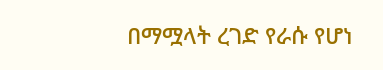በማሟላት ረገድ የራሱ የሆነ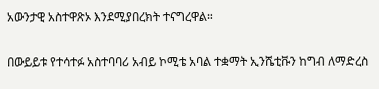አውንታዊ አስተዋጽኦ እንደሚያበረክት ተናግረዋል።

በውይይቱ የተሳተፉ አስተባባሪ አብይ ኮሚቴ አባል ተቋማት ኢንሼቲቩን ከግብ ለማድረስ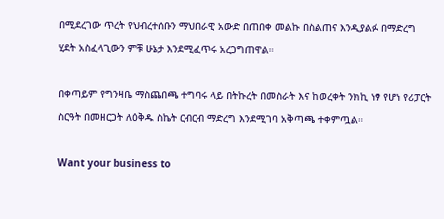በሚደረገው ጥረት የህብረተሰቡን ማህበራዊ አውድ በጠበቀ መልኩ በስልጠና እንዲያልፉ በማድረግ ሂደት አስፈላጊውን ምቹ ሁኔታ እንደሚፈጥሩ አረጋግጠዋል።

በቀጣይም የግንዛቤ ማስጨበጫ ተግባሩ ላይ በትኩረት በመስራት እና ከወረቀት ንክኪ ነፃ የሆነ የሪፓርት ስርዓት በመዘርጋት ለዕቅዱ ስኬት ርብርብ ማድረግ እንደሚገባ አቅጣጫ ተቀምጧል።

Want your business to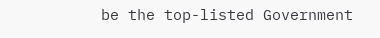be the top-listed Government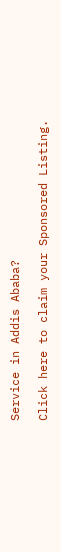Service in Addis Ababa?

Click here to claim your Sponsored Listing.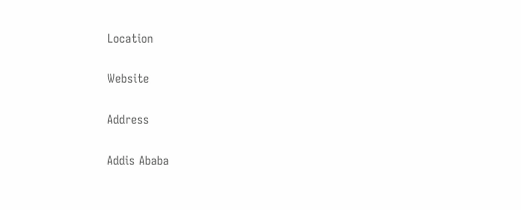Location

Website

Address

Addis Ababa